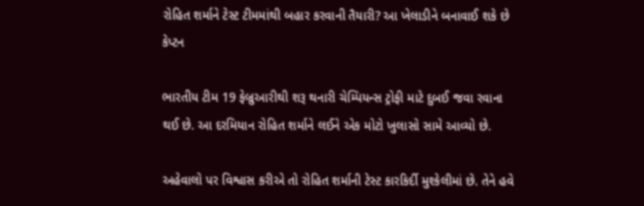રોહિત શર્માને ટેસ્ટ ટીમમાંથી બહાર કરવાની તૈયારી? આ ખેલાડીને બનાવાઈ શકે છે કેપ્ટન

ભારતીય ટીમ 19 ફેબ્રુઆરીથી શરૂ થનારી ચેમ્પિયન્સ ટ્રોફી માટે દુબઈ જવા રવાના થઈ છે. આ દરમિયાન રોહિત શર્માને લઈને એક મોટો ખુલાસો સામે આવ્યો છે.

અહેવાલો પર વિશ્વાસ કરીએ તો રોહિત શર્માની ટેસ્ટ કારકિર્દી મુશ્કેલીમાં છે. તેને હવે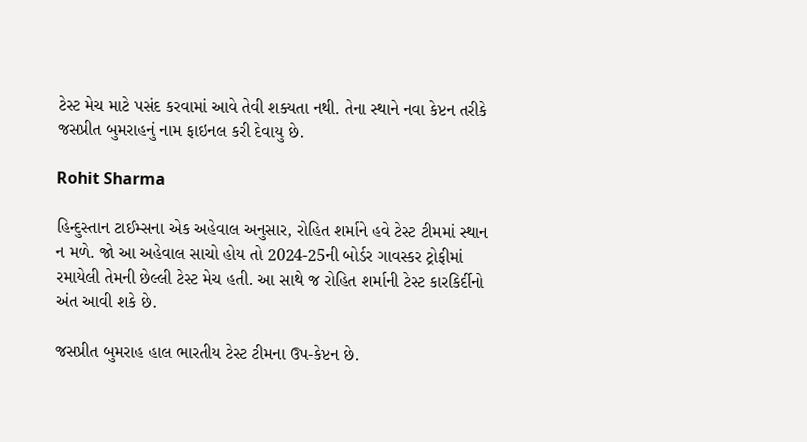ટેસ્ટ મેચ માટે પસંદ કરવામાં આવે તેવી શક્યતા નથી. તેના સ્થાને નવા કેપ્ટન તરીકે જસપ્રીત બુમરાહનું નામ ફાઇનલ કરી દેવાયુ છે.

Rohit Sharma

હિન્દુસ્તાન ટાઈમ્સના એક અહેવાલ અનુસાર, રોહિત શર્માને હવે ટેસ્ટ ટીમમાં સ્થાન ન મળે. જો આ અહેવાલ સાચો હોય તો 2024-25ની બોર્ડર ગાવસ્કર ટ્રોફીમાં રમાયેલી તેમની છેલ્લી ટેસ્ટ મેચ હતી. આ સાથે જ રોહિત શર્માની ટેસ્ટ કારકિર્દીનો અંત આવી શકે છે.

જસપ્રીત બુમરાહ હાલ ભારતીય ટેસ્ટ ટીમના ઉપ-કેપ્ટન છે.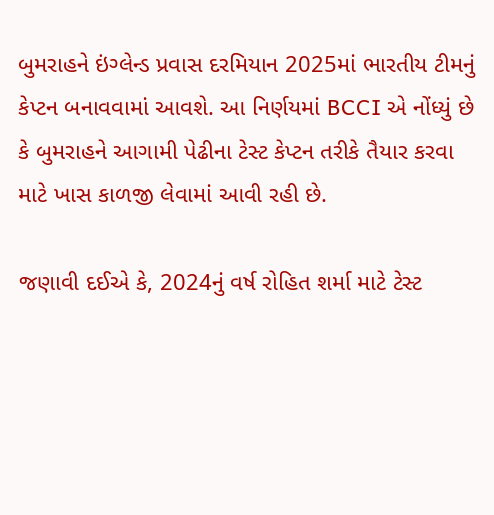બુમરાહને ઇંગ્લેન્ડ પ્રવાસ દરમિયાન 2025માં ભારતીય ટીમનું કેપ્ટન બનાવવામાં આવશે. આ નિર્ણયમાં BCCI એ નોંધ્યું છે કે બુમરાહને આગામી પેઢીના ટેસ્ટ કેપ્ટન તરીકે તૈયાર કરવા માટે ખાસ કાળજી લેવામાં આવી રહી છે.

જણાવી દઈએ કે, 2024નું વર્ષ રોહિત શર્મા માટે ટેસ્ટ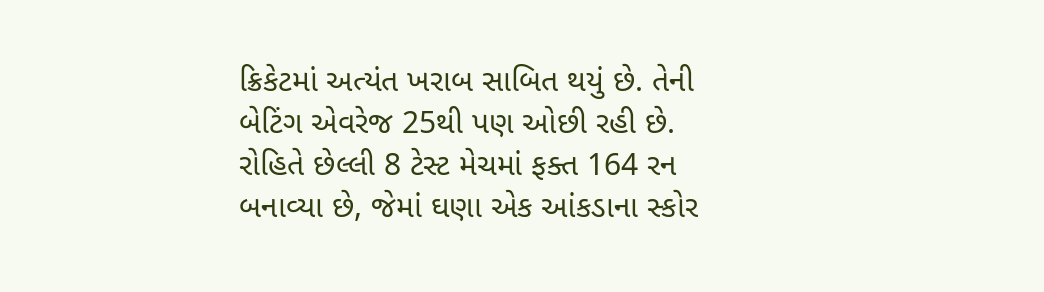ક્રિકેટમાં અત્યંત ખરાબ સાબિત થયું છે. તેની બેટિંગ એવરેજ 25થી પણ ઓછી રહી છે. રોહિતે છેલ્લી 8 ટેસ્ટ મેચમાં ફક્ત 164 રન બનાવ્યા છે, જેમાં ઘણા એક આંકડાના સ્કોર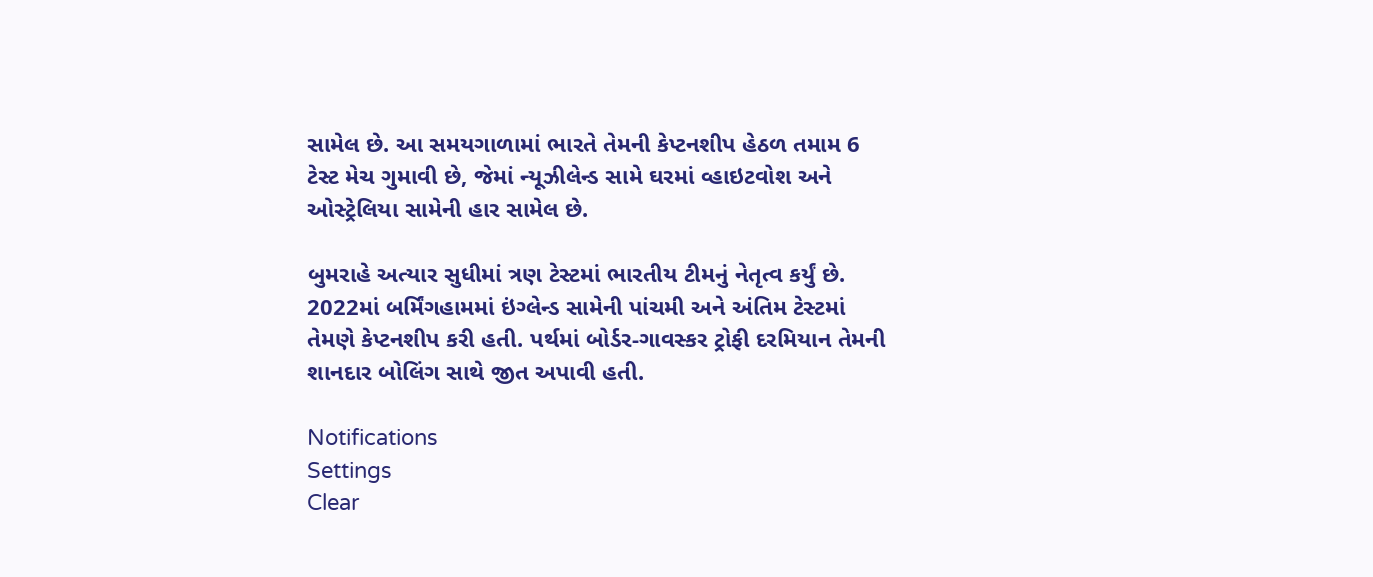સામેલ છે. આ સમયગાળામાં ભારતે તેમની કેપ્ટનશીપ હેઠળ તમામ 6 ટેસ્ટ મેચ ગુમાવી છે, જેમાં ન્યૂઝીલેન્ડ સામે ઘરમાં વ્હાઇટવોશ અને ઓસ્ટ્રેલિયા સામેની હાર સામેલ છે.

બુમરાહે અત્યાર સુધીમાં ત્રણ ટેસ્ટમાં ભારતીય ટીમનું નેતૃત્વ કર્યું છે. 2022માં બર્મિંગહામમાં ઇંગ્લેન્ડ સામેની પાંચમી અને અંતિમ ટેસ્ટમાં તેમણે કેપ્ટનશીપ કરી હતી. પર્થમાં બોર્ડર-ગાવસ્કર ટ્રોફી દરમિયાન તેમની શાનદાર બોલિંગ સાથે જીત અપાવી હતી.

Notifications
Settings
Clear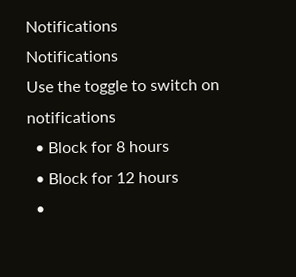Notifications
Notifications
Use the toggle to switch on notifications
  • Block for 8 hours
  • Block for 12 hours
  •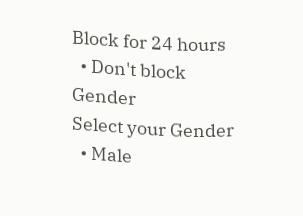Block for 24 hours
  • Don't block
Gender
Select your Gender
  • Male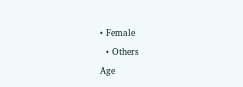• Female
  • Others
Age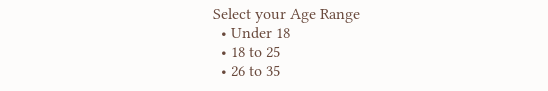Select your Age Range
  • Under 18
  • 18 to 25
  • 26 to 35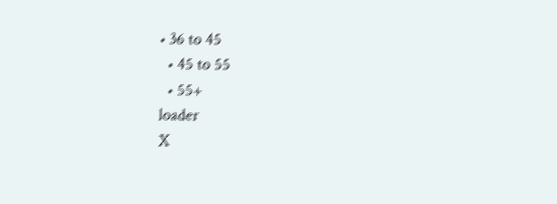• 36 to 45
  • 45 to 55
  • 55+
loader
X